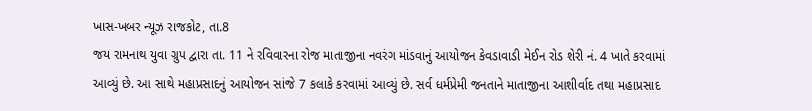ખાસ-ખબર ન્યૂઝ રાજકોટ, તા.8
જય રામનાથ યુવા ગ્રુપ દ્વારા તા. 11 ને રવિવારના રોજ માતાજીના નવરંગ માંડવાનું આયોજન કેવડાવાડી મેઈન રોડ શેરી નં. 4 ખાતે કરવામાં આવ્યું છે. આ સાથે મહાપ્રસાદનું આયોજન સાંજે 7 કલાકે કરવામાં આવ્યું છે. સર્વ ધર્મપ્રેમી જનતાને માતાજીના આશીર્વાદ તથા મહાપ્રસાદ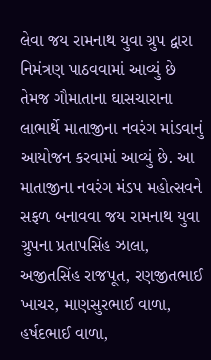લેવા જય રામનાથ યુવા ગ્રુપ દ્વારા નિમંત્રણ પાઠવવામાં આવ્યું છે તેમજ ગૌમાતાના ઘાસચારાના લાભાર્થે માતાજીના નવરંગ માંડવાનું આયોજન કરવામાં આવ્યું છે. આ માતાજીના નવરંગ મંડપ મહોત્સવને સફળ બનાવવા જય રામનાથ યુવા ગ્રુપના પ્રતાપસિંહ ઝાલા, અજીતસિંહ રાજપૂત, રણજીતભાઈ ખાચર, માણસુરભાઈ વાળા, હર્ષદભાઈ વાળા,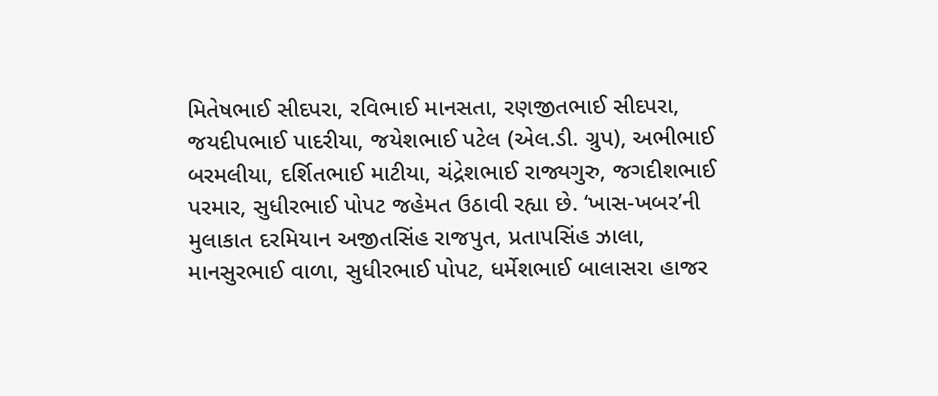મિતેષભાઈ સીદપરા, રવિભાઈ માનસતા, રણજીતભાઈ સીદપરા, જયદીપભાઈ પાદરીયા, જયેશભાઈ પટેલ (એલ.ડી. ગ્રુપ), અભીભાઈ બરમલીયા, દર્શિતભાઈ માટીયા, ચંદ્રેશભાઈ રાજ્યગુરુ, જગદીશભાઈ પરમાર, સુધીરભાઈ પોપટ જહેમત ઉઠાવી રહ્યા છે. ‘ખાસ-ખબર’ની મુલાકાત દરમિયાન અજીતસિંહ રાજપુત, પ્રતાપસિંહ ઝાલા, માનસુરભાઈ વાળા, સુધીરભાઈ પોપટ, ધર્મેશભાઈ બાલાસરા હાજર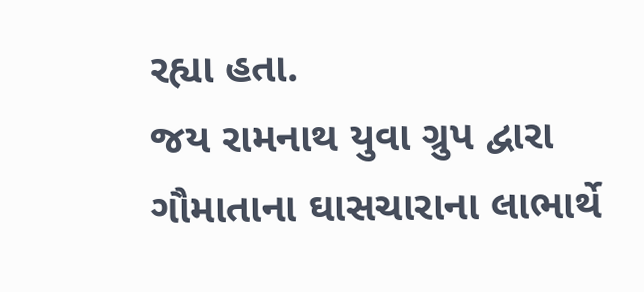રહ્યા હતા.
જય રામનાથ યુવા ગ્રુપ દ્વારા ગૌમાતાના ઘાસચારાના લાભાર્થે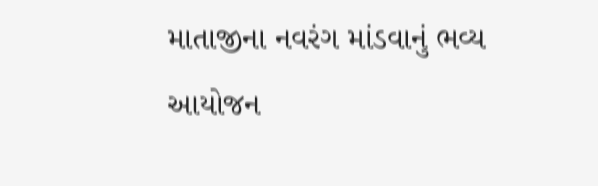માતાજીના નવરંગ માંડવાનું ભવ્ય આયોજન